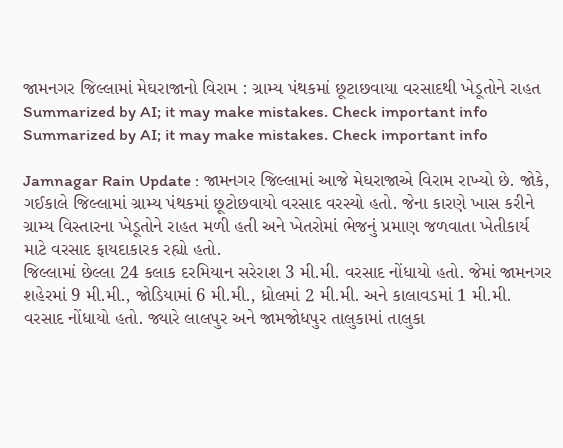જામનગર જિલ્લામાં મેઘરાજાનો વિરામ : ગ્રામ્ય પંથકમાં છૂટાછવાયા વરસાદથી ખેડૂતોને રાહત
Summarized by AI; it may make mistakes. Check important info
Summarized by AI; it may make mistakes. Check important info

Jamnagar Rain Update : જામનગર જિલ્લામાં આજે મેઘરાજાએ વિરામ રાખ્યો છે. જોકે, ગઈકાલે જિલ્લામાં ગ્રામ્ય પંથકમાં છૂટોછવાયો વરસાદ વરસ્યો હતો. જેના કારણે ખાસ કરીને ગ્રામ્ય વિસ્તારના ખેડૂતોને રાહત મળી હતી અને ખેતરોમાં ભેજનું પ્રમાણ જળવાતા ખેતીકાર્ય માટે વરસાદ ફાયદાકારક રહ્યો હતો.
જિલ્લામાં છેલ્લા 24 કલાક દરમિયાન સરેરાશ 3 મી.મી. વરસાદ નોંધાયો હતો. જેમાં જામનગર શહેરમાં 9 મી.મી., જોડિયામાં 6 મી.મી., ધ્રોલમાં 2 મી.મી. અને કાલાવડમાં 1 મી.મી. વરસાદ નોંધાયો હતો. જ્યારે લાલપુર અને જામજોધપુર તાલુકામાં તાલુકા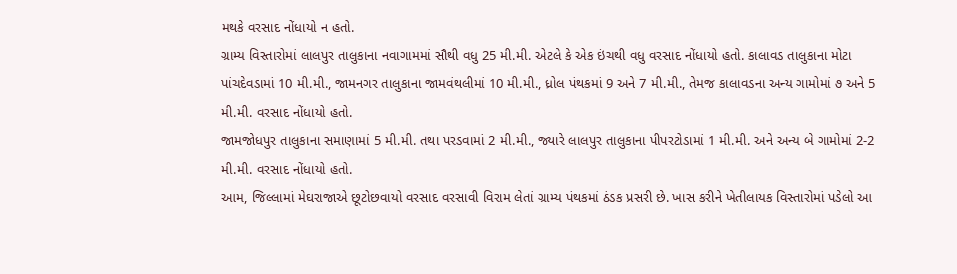મથકે વરસાદ નોંધાયો ન હતો.
ગ્રામ્ય વિસ્તારોમાં લાલપુર તાલુકાના નવાગામમાં સૌથી વધુ 25 મી.મી. એટલે કે એક ઇંચથી વધુ વરસાદ નોંધાયો હતો. કાલાવડ તાલુકાના મોટા પાંચદેવડામાં 10 મી.મી., જામનગર તાલુકાના જામવંથલીમાં 10 મી.મી., ધ્રોલ પંથકમાં 9 અને 7 મી.મી., તેમજ કાલાવડના અન્ય ગામોમાં ૭ અને 5 મી.મી. વરસાદ નોંધાયો હતો.
જામજોધપુર તાલુકાના સમાણામાં 5 મી.મી. તથા પરડવામાં 2 મી.મી., જ્યારે લાલપુર તાલુકાના પીપરટોડામાં 1 મી.મી. અને અન્ય બે ગામોમાં 2-2 મી.મી. વરસાદ નોંધાયો હતો.
આમ, જિલ્લામાં મેઘરાજાએ છૂટોછવાયો વરસાદ વરસાવી વિરામ લેતાં ગ્રામ્ય પંથકમાં ઠંડક પ્રસરી છે. ખાસ કરીને ખેતીલાયક વિસ્તારોમાં પડેલો આ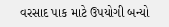વરસાદ પાક માટે ઉપયોગી બન્યો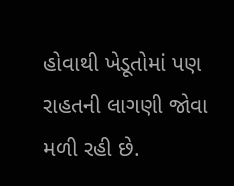હોવાથી ખેડૂતોમાં પણ રાહતની લાગણી જોવા મળી રહી છે.